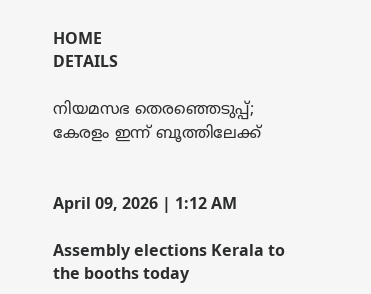HOME
DETAILS

നിയമസഭ തെരഞ്ഞെടുപ്പ്; കേരളം ഇന്ന് ബൂത്തിലേക്ക്


April 09, 2026 | 1:12 AM

Assembly elections Kerala to the booths today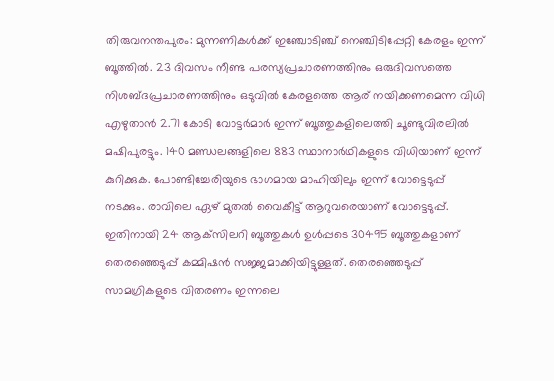തിരുവനന്തപുരം: മുന്നണികൾക്ക് ഇഞ്ചോടിഞ്ച് നെഞ്ചിടിപ്പേറ്റി കേരളം ഇന്ന് ബൂത്തിൽ. 23 ദിവസം നീണ്ട പരസ്യപ്രചാരണത്തിനും ഒരുദിവസത്തെ നിശബ്ദപ്രചാരണത്തിനും ഒടുവിൽ കേരളത്തെ ആര് നയിക്കണമെന്ന വിധി എഴുതാൻ 2.71 കോടി വോട്ടർമാർ ഇന്ന് ബൂത്തുകളിലെത്തി ചൂണ്ടുവിരലിൽ മഷിപുരട്ടും. 140 മണ്ഡലങ്ങളിലെ 883 സ്ഥാനാർഥികളുടെ വിധിയാണ് ഇന്ന് കുറിക്കുക. പോണ്ടിച്ചേരിയുടെ ഭാഗമായ മാഹിയിലും ഇന്ന് വോട്ടെടുപ്പ് നടക്കും. രാവിലെ ഏഴ് മുതൽ വൈകീട്ട് ആറുവരെയാണ് വോട്ടെടുപ്പ്. ഇതിനായി 24 ആക്‌സിലറി ബൂത്തുകൾ ഉൾപ്പടെ 30495 ബൂത്തുകളാണ് തെരഞ്ഞെടുപ്പ് കമ്മിഷൻ സജ്ജമാക്കിയിട്ടുള്ളത്. തെരഞ്ഞെടുപ്പ് സാമഗ്രികളുടെ വിതരണം ഇന്നലെ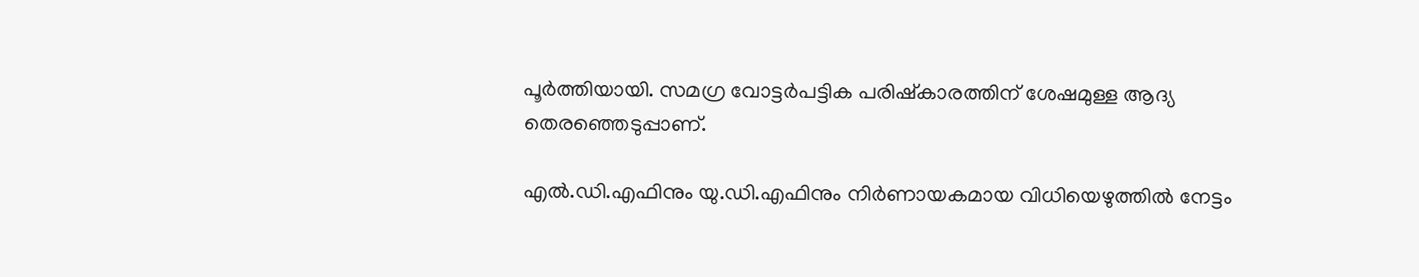പൂർത്തിയായി. സമഗ്ര വോട്ടർപട്ടിക പരിഷ്‌കാരത്തിന് ശേഷമുള്ള ആദ്യ തെരഞ്ഞെടുപ്പാണ്.

എൽ.ഡി.എഫിനും യു.ഡി.എഫിനും നിർണായകമായ വിധിയെഴുത്തിൽ നേട്ടം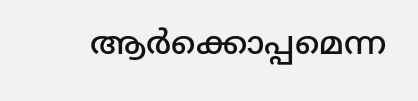ആർക്കൊപ്പമെന്ന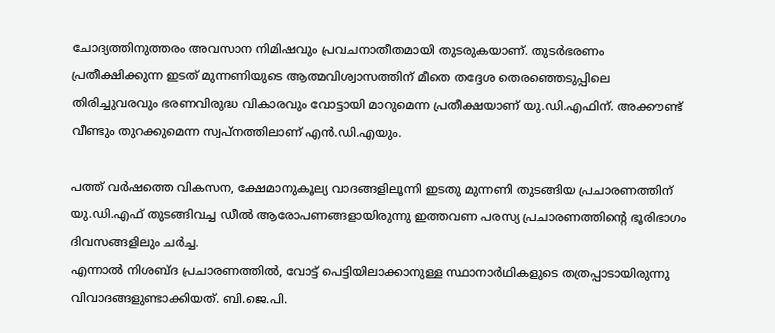ചോദ്യത്തിനുത്തരം അവസാന നിമിഷവും പ്രവചനാതീതമായി തുടരുകയാണ്. തുടർഭരണം പ്രതീക്ഷിക്കുന്ന ഇടത് മുന്നണിയുടെ ആത്മവിശ്വാസത്തിന് മീതെ തദ്ദേശ തെരഞ്ഞെടുപ്പിലെ തിരിച്ചുവരവും ഭരണവിരുദ്ധ വികാരവും വോട്ടായി മാറുമെന്ന പ്രതീക്ഷയാണ് യു.ഡി.എഫിന്. അക്കൗണ്ട് വീണ്ടും തുറക്കുമെന്ന സ്വപ്‌നത്തിലാണ് എൻ.ഡി.എയും.

പത്ത് വർഷത്തെ വികസന, ക്ഷേമാനുകൂല്യ വാദങ്ങളിലൂന്നി ഇടതു മുന്നണി തുടങ്ങിയ പ്രചാരണത്തിന് യു.ഡി.എഫ് തുടങ്ങിവച്ച ഡീൽ ആരോപണങ്ങളായിരുന്നു ഇത്തവണ പരസ്യ പ്രചാരണത്തിന്റെ ഭൂരിഭാഗം ദിവസങ്ങളിലും ചർച്ച.
എന്നാൽ നിശബ്ദ പ്രചാരണത്തിൽ, വോട്ട് പെട്ടിയിലാക്കാനുള്ള സ്ഥാനാർഥികളുടെ തത്രപ്പാടായിരുന്നു വിവാദങ്ങളുണ്ടാക്കിയത്. ബി.ജെ.പി.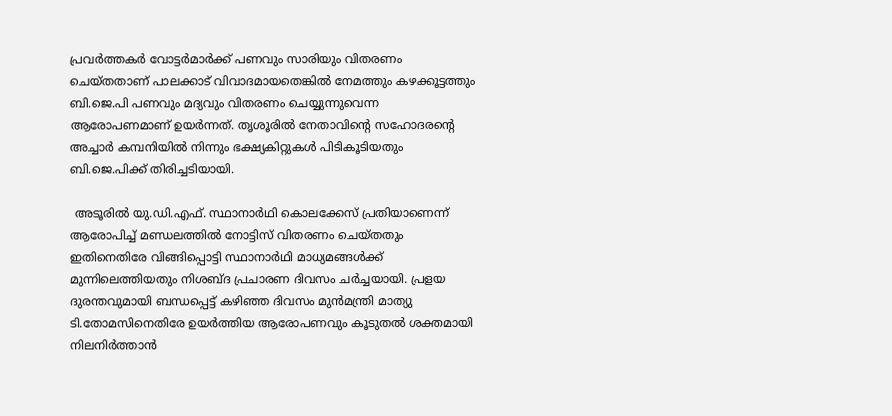പ്രവർത്തകർ വോട്ടർമാർക്ക് പണവും സാരിയും വിതരണം ചെയ്തതാണ് പാലക്കാട് വിവാദമായതെങ്കിൽ നേമത്തും കഴക്കൂട്ടത്തും ബി.ജെ.പി പണവും മദ്യവും വിതരണം ചെയ്യുന്നുവെന്ന ആരോപണമാണ് ഉയർന്നത്. തൃശൂരിൽ നേതാവിന്റെ സഹോദരന്റെ അച്ചാർ കമ്പനിയിൽ നിന്നും ഭക്ഷ്യകിറ്റുകൾ പിടികൂടിയതും ബി.ജെ.പിക്ക് തിരിച്ചടിയായി.

 അടൂരിൽ യു.ഡി.എഫ്. സ്ഥാനാർഥി കൊലക്കേസ് പ്രതിയാണെന്ന് ആരോപിച്ച് മണ്ഡലത്തിൽ നോട്ടിസ് വിതരണം ചെയ്തതും ഇതിനെതിരേ വിങ്ങിപ്പൊട്ടി സ്ഥാനാർഥി മാധ്യമങ്ങൾക്ക് മുന്നിലെത്തിയതും നിശബ്ദ പ്രചാരണ ദിവസം ചർച്ചയായി. പ്രളയ ദുരന്തവുമായി ബന്ധപ്പെട്ട് കഴിഞ്ഞ ദിവസം മുൻമന്ത്രി മാത്യു ടി.തോമസിനെതിരേ ഉയർത്തിയ ആരോപണവും കൂടുതൽ ശക്തമായി നിലനിർത്താൻ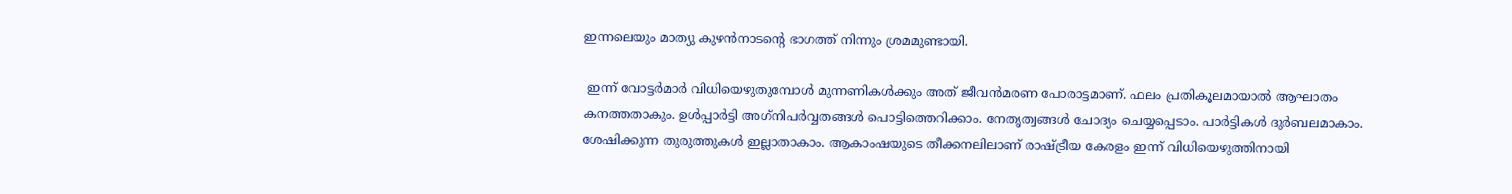ഇന്നലെയും മാത്യു കുഴൻനാടന്റെ ഭാഗത്ത് നിന്നും ശ്രമമുണ്ടായി.

 ഇന്ന് വോട്ടർമാർ വിധിയെഴുതുമ്പോൾ മുന്നണികൾക്കും അത് ജീവൻമരണ പോരാട്ടമാണ്. ഫലം പ്രതികൂലമായാൽ ആഘാതം കനത്തതാകും. ഉൾപ്പാർട്ടി അഗ്‌നിപർവ്വതങ്ങൾ പൊട്ടിത്തെറിക്കാം. നേതൃത്വങ്ങൾ ചോദ്യം ചെയ്യപ്പെടാം. പാർട്ടികൾ ദുർബലമാകാം. ശേഷിക്കുന്ന തുരുത്തുകൾ ഇല്ലാതാകാം. ആകാംഷയുടെ തീക്കനലിലാണ് രാഷ്ട്രീയ കേരളം ഇന്ന് വിധിയെഴുത്തിനായി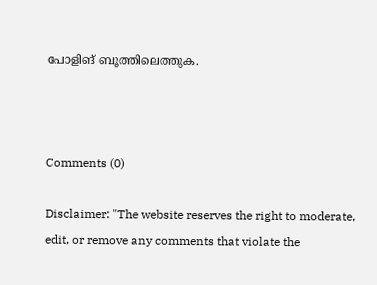പോളിങ് ബൂത്തിലെത്തുക.



Comments (0)

Disclaimer: "The website reserves the right to moderate, edit, or remove any comments that violate the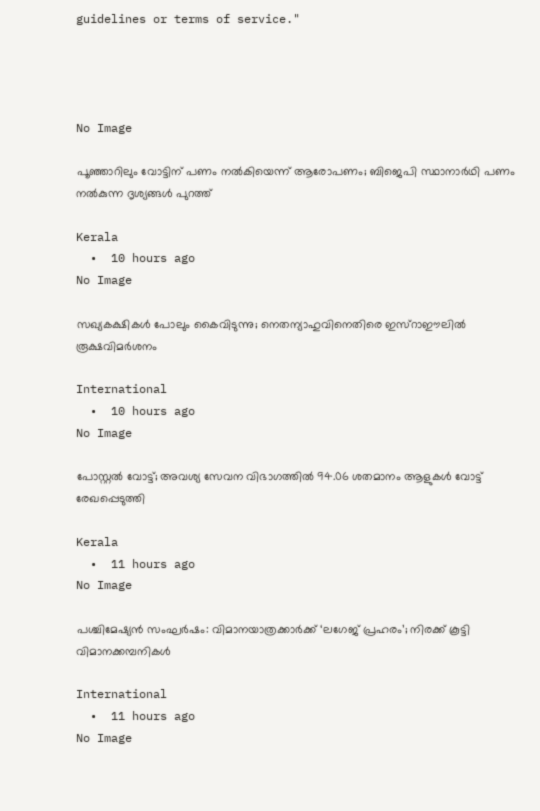guidelines or terms of service."




No Image

പൂഞ്ഞാറിലും വോട്ടിന് പണം നൽകിയെന്ന് ആരോപണം; ബിജെപി സ്ഥാനാർഥി പണം നൽകുന്ന ദൃശ്യങ്ങൾ പുറത്ത്

Kerala
  •  10 hours ago
No Image

സഖ്യകക്ഷികൾ പോലും കൈവിടുന്നു; നെതന്യാഹുവിനെതിരെ ഇസ്റാഈലിൽ രൂക്ഷവിമർശനം

International
  •  10 hours ago
No Image

പോസ്റ്റൽ വോട്ട്; അവശ്യ സേവന വിഭാഗത്തിൽ 94.06 ശതമാനം ആളുകൾ വോട്ട് രേഖപ്പെടുത്തി

Kerala
  •  11 hours ago
No Image

പശ്ചിമേഷ്യൻ സംഘർഷം: വിമാനയാത്രക്കാർക്ക് ‘ലഗേജ് പ്രഹരം’; നിരക്ക് കൂട്ടി വിമാനക്കമ്പനികൾ

International
  •  11 hours ago
No Image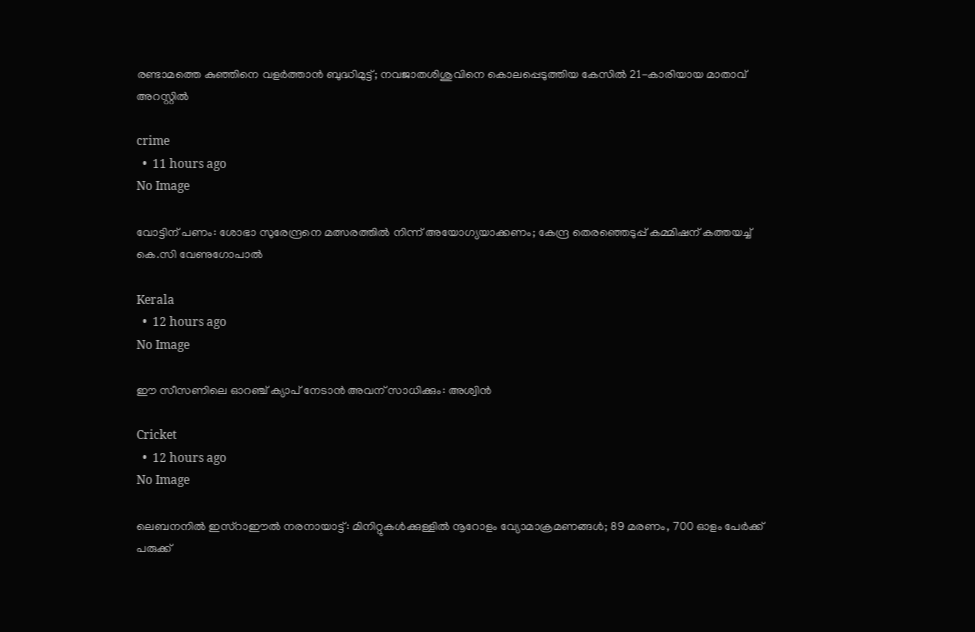രണ്ടാമത്തെ കുഞ്ഞിനെ വളർത്താൻ ബുദ്ധിമുട്ട്; നവജാതശിശുവിനെ കൊലപ്പെടുത്തിയ കേസിൽ 21-കാരിയായ മാതാവ് അറസ്റ്റിൽ

crime
  •  11 hours ago
No Image

വോട്ടിന് പണം: ശോഭാ സുരേന്ദ്രനെ മത്സരത്തിൽ നിന്ന് അയോഗ്യയാക്കണം; കേന്ദ്ര തെരഞ്ഞെടുപ്പ് കമ്മിഷന് കത്തയച്ച് കെ.സി വേണുഗോപാൽ

Kerala
  •  12 hours ago
No Image

ഈ സീസണിലെ ഓറഞ്ച് ക്യാപ് നേടാൻ അവന് സാധിക്കും: അശ്വിൻ

Cricket
  •  12 hours ago
No Image

ലെബനനിൽ ഇസ്റാഈൽ നരനായാട്ട്: മിനിറ്റുകൾക്കുള്ളിൽ നൂറോളം വ്യോമാക്രമണങ്ങൾ; 89 മരണം, 700 ഓളം പേർക്ക് പരുക്ക്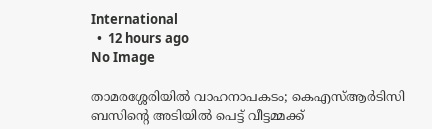International
  •  12 hours ago
No Image

താമരശ്ശേരിയിൽ വാഹനാപകടം; കെഎസ്ആർടിസി ബസിന്റെ അടിയിൽ പെട്ട് വീട്ടമ്മക്ക്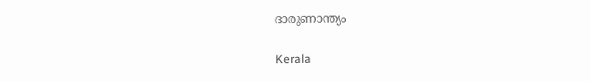ദാരുണാന്ത്യം

Kerala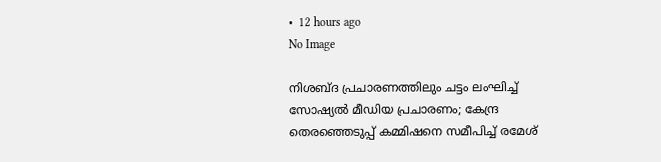•  12 hours ago
No Image

നിശബ്ദ പ്രചാരണത്തിലും ചട്ടം ലംഘിച്ച് സോഷ്യൽ മീഡിയ പ്രചാരണം; കേന്ദ്ര തെരഞ്ഞെടുപ്പ് കമ്മിഷനെ സമീപിച്ച് രമേശ്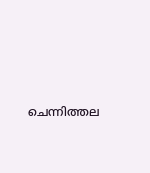ചെന്നിത്തല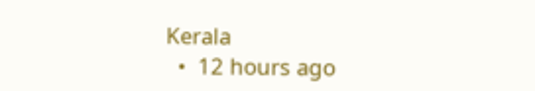Kerala
  •  12 hours ago